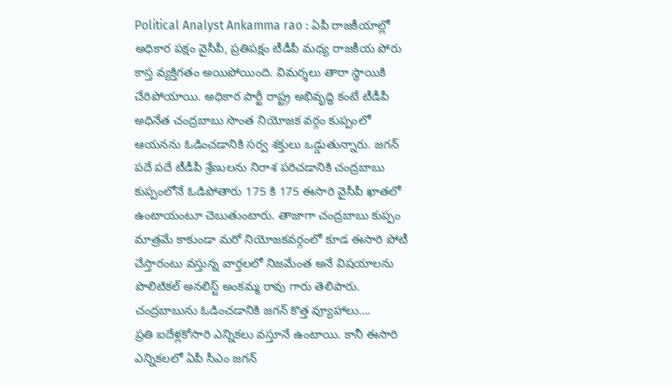Political Analyst Ankamma rao : ఏపీ రాజకీయాల్లో అధికార పక్షం వైసీపీ, ప్రతిపక్షం టీడీపీ మధ్య రాజకీయ పోరు కాస్త వ్యక్తిగతం అయిపోయింది. విమర్శలు తారా స్థాయికి చేరిపోయాయి. అధికార పార్టీ రాష్ట్ర అభివృద్ధి కంటే టీడీపీ అధినేత చంద్రబాబు సొంత నియోజక వర్గం కుప్పంలో ఆయనను ఓడించడానికి సర్వ శక్తులు ఒడ్డుతున్నారు. జగన్ పదే పదే టీడీపీ శ్రేణులను నిరాశ పరిచడానికి చంద్రబాబు కుప్పంలోనే ఓడిపోతారు 175 కి 175 ఈసారి వైసీపీ ఖాతలో ఉంటాయంటూ చెబుతుంటారు. తాజాగా చంద్రబాబు కుప్పం మాత్రమే కాకుండా మరో నియోజకవర్గంలో కూడ ఈసారి పోటీ చేస్తారంటు వస్తున్న వార్తలలో నిజమేంత అనే విషయాలను పొలిటికల్ అనలిస్ట్ అంకమ్మ రావు గారు తెలిపారు.
చంద్రబాబును ఓడించడానికి జగన్ కొత్త వ్యూహాలు….
ప్రతి ఐదేళ్లకోసారి ఎన్నికలు వస్తూనే ఉంటాయి. కానీ ఈసారి ఎన్నికలలో ఏపీ సీఎం జగన్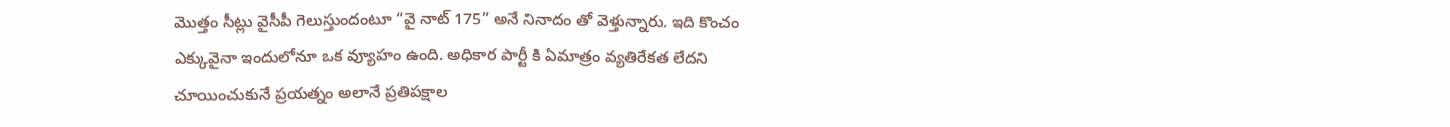మొత్తం సీట్లు వైసీపీ గెలుస్తుందంటూ “వై నాట్ 175” అనే నినాదం తో వెళ్తున్నారు. ఇది కొంచం ఎక్కువైనా ఇందులోనూ ఒక వ్యూహం ఉంది. అధికార పార్టీ కి ఏమాత్రం వ్యతిరేకత లేదని చూయించుకునే ప్రయత్నం అలానే ప్రతిపక్షాల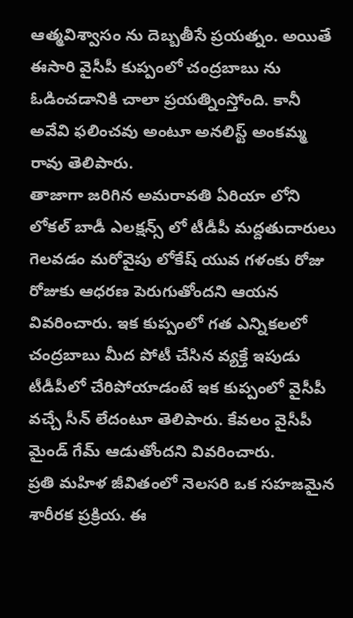ఆత్మవిశ్వాసం ను దెబ్బతీసే ప్రయత్నం. అయితే ఈసారి వైసీపీ కుప్పంలో చంద్రబాబు ను ఓడించడానికి చాలా ప్రయత్నింస్తోంది. కానీ అవేవి ఫలించవు అంటూ అనలిస్ట్ అంకమ్మ రావు తెలిపారు.
తాజాగా జరిగిన అమరావతి ఏరియా లోని లోకల్ బాడీ ఎలక్షన్స్ లో టీడీపీ మద్దతుదారులు గెలవడం మరోవైపు లోకేష్ యువ గళంకు రోజు రోజుకు ఆధరణ పెరుగుతోందని ఆయన వివరించారు. ఇక కుప్పంలో గత ఎన్నికలలో చంద్రబాబు మీద పోటీ చేసిన వ్యక్తే ఇపుడు టీడీపీలో చేరిపోయాడంటే ఇక కుప్పంలో వైసీపీ వచ్చే సీన్ లేదంటూ తెలిపారు. కేవలం వైసీపీ మైండ్ గేమ్ ఆడుతోందని వివరించారు.
ప్రతి మహిళ జీవితంలో నెలసరి ఒక సహజమైన శారీరక ప్రక్రియ. ఈ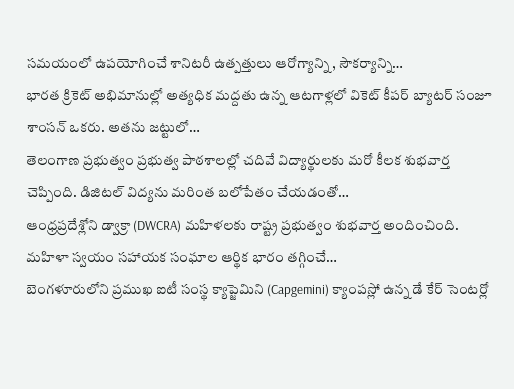సమయంలో ఉపయోగించే శానిటరీ ఉత్పత్తులు ఆరోగ్యాన్ని, సౌకర్యాన్ని…
భారత క్రికెట్ అభిమానుల్లో అత్యధిక మద్దతు ఉన్న ఆటగాళ్లలో వికెట్ కీపర్ బ్యాటర్ సంజూ శాంసన్ ఒకరు. అతను జట్టులో…
తెలంగాణ ప్రభుత్వం ప్రభుత్వ పాఠశాలల్లో చదివే విద్యార్థులకు మరో కీలక శుభవార్త చెప్పింది. డిజిటల్ విద్యను మరింత బలోపేతం చేయడంతో…
ఆంధ్రప్రదేశ్లోని డ్వాక్రా (DWCRA) మహిళలకు రాష్ట్ర ప్రభుత్వం శుభవార్త అందించింది. మహిళా స్వయం సహాయక సంఘాల ఆర్థిక భారం తగ్గించే…
బెంగళూరులోని ప్రముఖ ఐటీ సంస్థ క్యాప్జెమిని (Capgemini) క్యాంపస్లో ఉన్న డే కేర్ సెంటర్లో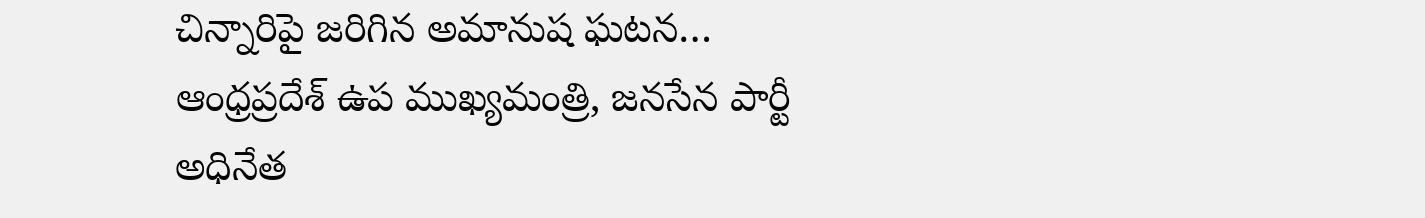చిన్నారిపై జరిగిన అమానుష ఘటన…
ఆంధ్రప్రదేశ్ ఉప ముఖ్యమంత్రి, జనసేన పార్టీ అధినేత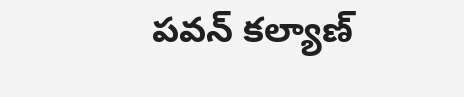పవన్ కల్యాణ్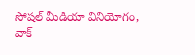సోషల్ మీడియా వినియోగం, వాక్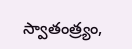స్వాతంత్ర్యం,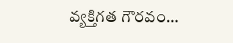వ్యక్తిగత గౌరవం…